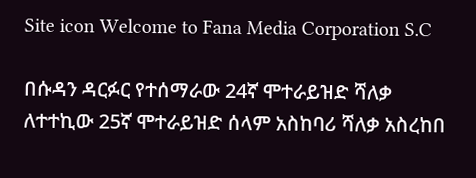Site icon Welcome to Fana Media Corporation S.C

በሱዳን ዳርፉር የተሰማራው 24ኛ ሞተራይዝድ ሻለቃ ለተተኪው 25ኛ ሞተራይዝድ ሰላም አስከባሪ ሻለቃ አስረከበ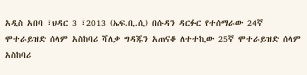አዲስ አበባ ፣ህዳር 3 ፣2013 (ኤፍ.ቢ.ሲ) በሱዳን ዳርፉር የተሰማራው 24ኛ ሞተራይዝድ ሰላም አስከባሪ ሻለቃ ግዳጁን አጠናቆ ለተተኪው 25ኛ ሞተራይዝድ ሰላም አስከባሪ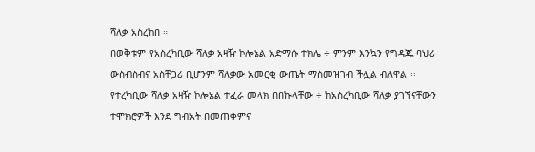ሻለቃ አስረከበ ።
በወቅቱም የአስረካቢው ሻለቃ አዛዥ ኮሎኔል አድማሱ ተክሌ ÷ ምንም እንኳን የግዳጁ ባህሪ ውስብስብና አስቸጋሪ ቢሆንም ሻለቃው አመርቂ ውጤት ማስመዝገብ ችሏል ብለዋል ፡፡
የተረካቢው ሻለቃ አዛዥ ኮሎኔል ተፈራ መላክ በበኩላቸው ÷ ከአስረካቢው ሻለቃ ያገኘናቸውን ተሞክሮዎች እንደ ግብአት በመጠቀምና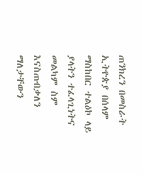ጠንክረን በመስራት ኢትዮጵያ በሰላም ማስከበር ተልዕኮ ላይ ያላትን ተፈላጊነትና መልካም ስም እናስጠብቃለን ማለታቸውን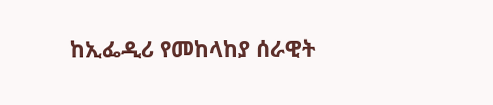ከኢፌዲሪ የመከላከያ ሰራዊት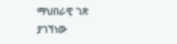ማህበራዊ ገጽ ያገኘነው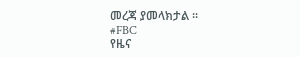መረጃ ያመላክታል ፡፡
#FBC
የዜና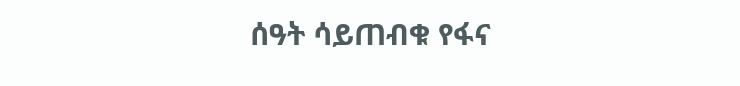ሰዓት ሳይጠብቁ የፋና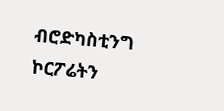ብሮድካስቲንግ ኮርፖሬትን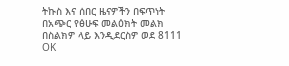ትኩስ እና ሰበር ዜናዎችን በፍጥነት በአጭር የፅሁፍ መልዕክት መልክ በስልክዎ ላይ እንዲደርስዎ ወደ 8111 OK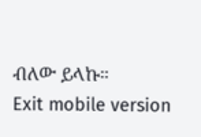ብለው ይላኩ።
Exit mobile version